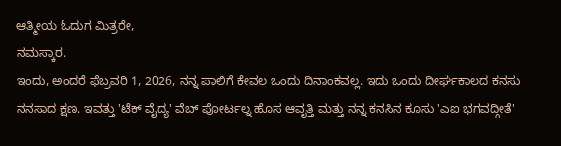ಆತ್ಮೀಯ ಓದುಗ ಮಿತ್ರರೇ,
ನಮಸ್ಕಾರ.
ಇಂದು, ಅಂದರೆ ಫೆಬ್ರವರಿ 1, 2026, ನನ್ನ ಪಾಲಿಗೆ ಕೇವಲ ಒಂದು ದಿನಾಂಕವಲ್ಲ. ಇದು ಒಂದು ದೀರ್ಘಕಾಲದ ಕನಸು ನನಸಾದ ಕ್ಷಣ. ಇವತ್ತು 'ಟೆಕ್ ವೈದ್ಯ' ವೆಬ್ ಪೋರ್ಟಲ್ನ ಹೊಸ ಆವೃತ್ತಿ ಮತ್ತು ನನ್ನ ಕನಸಿನ ಕೂಸು 'ಎಐ ಭಗವದ್ಗೀತೆ'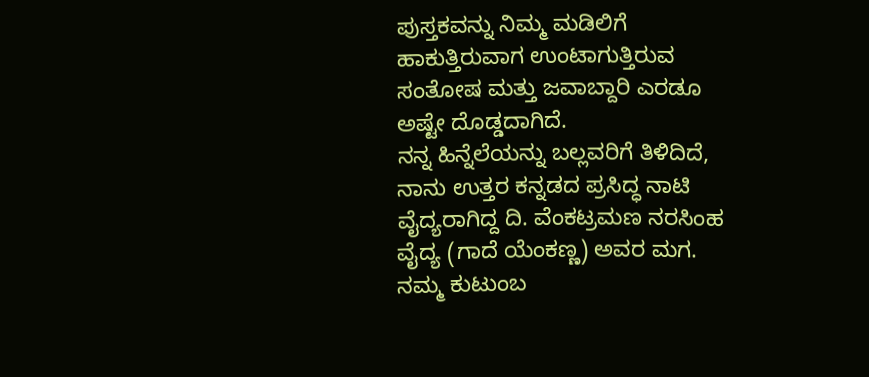ಪುಸ್ತಕವನ್ನು ನಿಮ್ಮ ಮಡಿಲಿಗೆ ಹಾಕುತ್ತಿರುವಾಗ ಉಂಟಾಗುತ್ತಿರುವ ಸಂತೋಷ ಮತ್ತು ಜವಾಬ್ದಾರಿ ಎರಡೂ ಅಷ್ಟೇ ದೊಡ್ಡದಾಗಿದೆ.
ನನ್ನ ಹಿನ್ನೆಲೆಯನ್ನು ಬಲ್ಲವರಿಗೆ ತಿಳಿದಿದೆ, ನಾನು ಉತ್ತರ ಕನ್ನಡದ ಪ್ರಸಿದ್ಧ ನಾಟಿ ವೈದ್ಯರಾಗಿದ್ದ ದಿ. ವೆಂಕಟ್ರಮಣ ನರಸಿಂಹ ವೈದ್ಯ (ಗಾದೆ ಯೆಂಕಣ್ಣ) ಅವರ ಮಗ. ನಮ್ಮ ಕುಟುಂಬ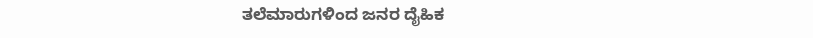ತಲೆಮಾರುಗಳಿಂದ ಜನರ ದೈಹಿಕ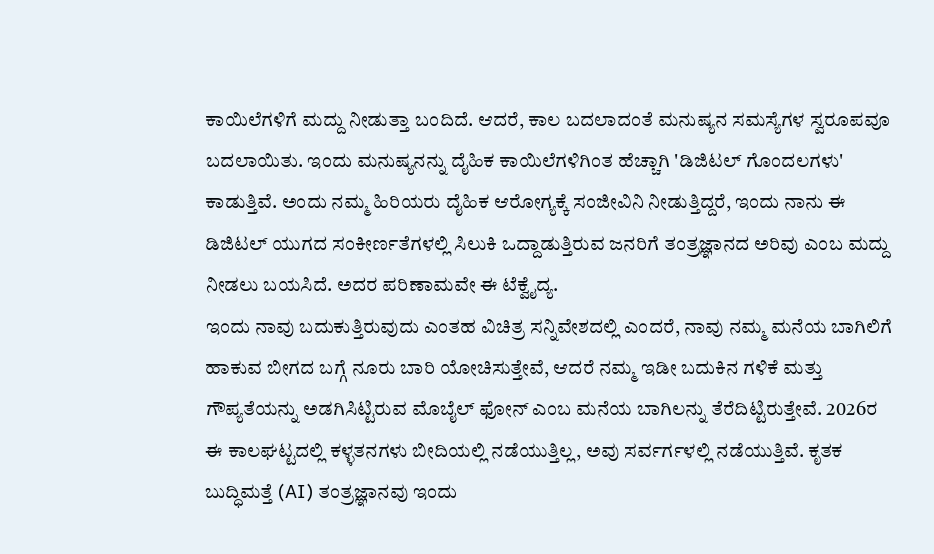ಕಾಯಿಲೆಗಳಿಗೆ ಮದ್ದು ನೀಡುತ್ತಾ ಬಂದಿದೆ. ಆದರೆ, ಕಾಲ ಬದಲಾದಂತೆ ಮನುಷ್ಯನ ಸಮಸ್ಯೆಗಳ ಸ್ವರೂಪವೂ ಬದಲಾಯಿತು. ಇಂದು ಮನುಷ್ಯನನ್ನು ದೈಹಿಕ ಕಾಯಿಲೆಗಳಿಗಿಂತ ಹೆಚ್ಚಾಗಿ 'ಡಿಜಿಟಲ್ ಗೊಂದಲಗಳು' ಕಾಡುತ್ತಿವೆ. ಅಂದು ನಮ್ಮ ಹಿರಿಯರು ದೈಹಿಕ ಆರೋಗ್ಯಕ್ಕೆ ಸಂಜೀವಿನಿ ನೀಡುತ್ತಿದ್ದರೆ, ಇಂದು ನಾನು ಈ ಡಿಜಿಟಲ್ ಯುಗದ ಸಂಕೀರ್ಣತೆಗಳಲ್ಲಿ ಸಿಲುಕಿ ಒದ್ದಾಡುತ್ತಿರುವ ಜನರಿಗೆ ತಂತ್ರಜ್ಞಾನದ ಅರಿವು ಎಂಬ ಮದ್ದು ನೀಡಲು ಬಯಸಿದೆ. ಅದರ ಪರಿಣಾಮವೇ ಈ ಟೆಕ್ವೈದ್ಯ.
ಇಂದು ನಾವು ಬದುಕುತ್ತಿರುವುದು ಎಂತಹ ವಿಚಿತ್ರ ಸನ್ನಿವೇಶದಲ್ಲಿ ಎಂದರೆ, ನಾವು ನಮ್ಮ ಮನೆಯ ಬಾಗಿಲಿಗೆ ಹಾಕುವ ಬೀಗದ ಬಗ್ಗೆ ನೂರು ಬಾರಿ ಯೋಚಿಸುತ್ತೇವೆ, ಆದರೆ ನಮ್ಮ ಇಡೀ ಬದುಕಿನ ಗಳಿಕೆ ಮತ್ತು ಗೌಪ್ಯತೆಯನ್ನು ಅಡಗಿಸಿಟ್ಟಿರುವ ಮೊಬೈಲ್ ಫೋನ್ ಎಂಬ ಮನೆಯ ಬಾಗಿಲನ್ನು ತೆರೆದಿಟ್ಟಿರುತ್ತೇವೆ. 2026ರ ಈ ಕಾಲಘಟ್ಟದಲ್ಲಿ ಕಳ್ಳತನಗಳು ಬೀದಿಯಲ್ಲಿ ನಡೆಯುತ್ತಿಲ್ಲ, ಅವು ಸರ್ವರ್ಗಳಲ್ಲಿ ನಡೆಯುತ್ತಿವೆ. ಕೃತಕ ಬುದ್ಧಿಮತ್ತೆ (AI) ತಂತ್ರಜ್ಞಾನವು ಇಂದು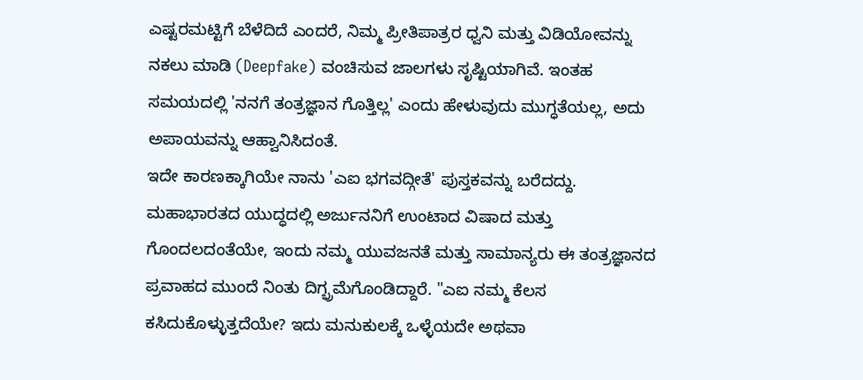ಎಷ್ಟರಮಟ್ಟಿಗೆ ಬೆಳೆದಿದೆ ಎಂದರೆ, ನಿಮ್ಮ ಪ್ರೀತಿಪಾತ್ರರ ಧ್ವನಿ ಮತ್ತು ವಿಡಿಯೋವನ್ನು ನಕಲು ಮಾಡಿ (Deepfake) ವಂಚಿಸುವ ಜಾಲಗಳು ಸೃಷ್ಟಿಯಾಗಿವೆ. ಇಂತಹ ಸಮಯದಲ್ಲಿ 'ನನಗೆ ತಂತ್ರಜ್ಞಾನ ಗೊತ್ತಿಲ್ಲ' ಎಂದು ಹೇಳುವುದು ಮುಗ್ಧತೆಯಲ್ಲ, ಅದು ಅಪಾಯವನ್ನು ಆಹ್ವಾನಿಸಿದಂತೆ.
ಇದೇ ಕಾರಣಕ್ಕಾಗಿಯೇ ನಾನು 'ಎಐ ಭಗವದ್ಗೀತೆ' ಪುಸ್ತಕವನ್ನು ಬರೆದದ್ದು. ಮಹಾಭಾರತದ ಯುದ್ಧದಲ್ಲಿ ಅರ್ಜುನನಿಗೆ ಉಂಟಾದ ವಿಷಾದ ಮತ್ತು ಗೊಂದಲದಂತೆಯೇ, ಇಂದು ನಮ್ಮ ಯುವಜನತೆ ಮತ್ತು ಸಾಮಾನ್ಯರು ಈ ತಂತ್ರಜ್ಞಾನದ ಪ್ರವಾಹದ ಮುಂದೆ ನಿಂತು ದಿಗ್ಭ್ರಮೆಗೊಂಡಿದ್ದಾರೆ. "ಎಐ ನಮ್ಮ ಕೆಲಸ ಕಸಿದುಕೊಳ್ಳುತ್ತದೆಯೇ? ಇದು ಮನುಕುಲಕ್ಕೆ ಒಳ್ಳೆಯದೇ ಅಥವಾ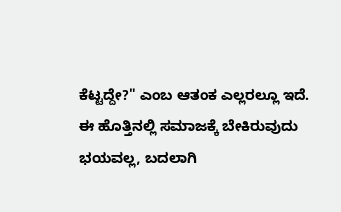ಕೆಟ್ಟದ್ದೇ?" ಎಂಬ ಆತಂಕ ಎಲ್ಲರಲ್ಲೂ ಇದೆ.
ಈ ಹೊತ್ತಿನಲ್ಲಿ ಸಮಾಜಕ್ಕೆ ಬೇಕಿರುವುದು ಭಯವಲ್ಲ, ಬದಲಾಗಿ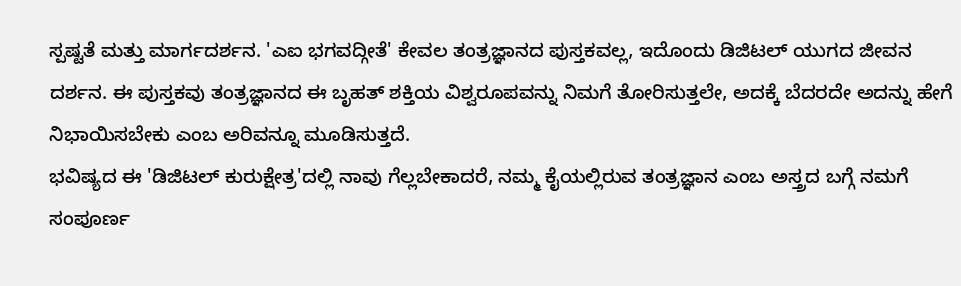ಸ್ಪಷ್ಟತೆ ಮತ್ತು ಮಾರ್ಗದರ್ಶನ. 'ಎಐ ಭಗವದ್ಗೀತೆ' ಕೇವಲ ತಂತ್ರಜ್ಞಾನದ ಪುಸ್ತಕವಲ್ಲ, ಇದೊಂದು ಡಿಜಿಟಲ್ ಯುಗದ ಜೀವನ ದರ್ಶನ. ಈ ಪುಸ್ತಕವು ತಂತ್ರಜ್ಞಾನದ ಈ ಬೃಹತ್ ಶಕ್ತಿಯ ವಿಶ್ವರೂಪವನ್ನು ನಿಮಗೆ ತೋರಿಸುತ್ತಲೇ, ಅದಕ್ಕೆ ಬೆದರದೇ ಅದನ್ನು ಹೇಗೆ ನಿಭಾಯಿಸಬೇಕು ಎಂಬ ಅರಿವನ್ನೂ ಮೂಡಿಸುತ್ತದೆ.
ಭವಿಷ್ಯದ ಈ 'ಡಿಜಿಟಲ್ ಕುರುಕ್ಷೇತ್ರ'ದಲ್ಲಿ ನಾವು ಗೆಲ್ಲಬೇಕಾದರೆ, ನಮ್ಮ ಕೈಯಲ್ಲಿರುವ ತಂತ್ರಜ್ಞಾನ ಎಂಬ ಅಸ್ತ್ರದ ಬಗ್ಗೆ ನಮಗೆ ಸಂಪೂರ್ಣ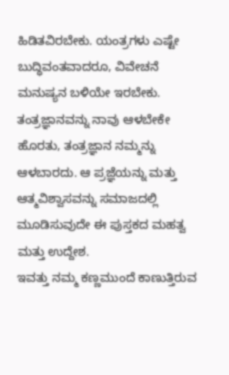ಹಿಡಿತವಿರಬೇಕು. ಯಂತ್ರಗಳು ಎಷ್ಟೇ ಬುದ್ಧಿವಂತವಾದರೂ, ವಿವೇಚನೆ ಮನುಷ್ಯನ ಬಳಿಯೇ ಇರಬೇಕು. ತಂತ್ರಜ್ಞಾನವನ್ನು ನಾವು ಆಳಬೇಕೇ ಹೊರತು, ತಂತ್ರಜ್ಞಾನ ನಮ್ಮನ್ನು ಆಳಬಾರದು. ಆ ಪ್ರಜ್ಞೆಯನ್ನು ಮತ್ತು ಆತ್ಮವಿಶ್ವಾಸವನ್ನು ಸಮಾಜದಲ್ಲಿ ಮೂಡಿಸುವುದೇ ಈ ಪುಸ್ತಕದ ಮಹತ್ವ ಮತ್ತು ಉದ್ದೇಶ.
ಇವತ್ತು ನಮ್ಮ ಕಣ್ಣಮುಂದೆ ಕಾಣುತ್ತಿರುವ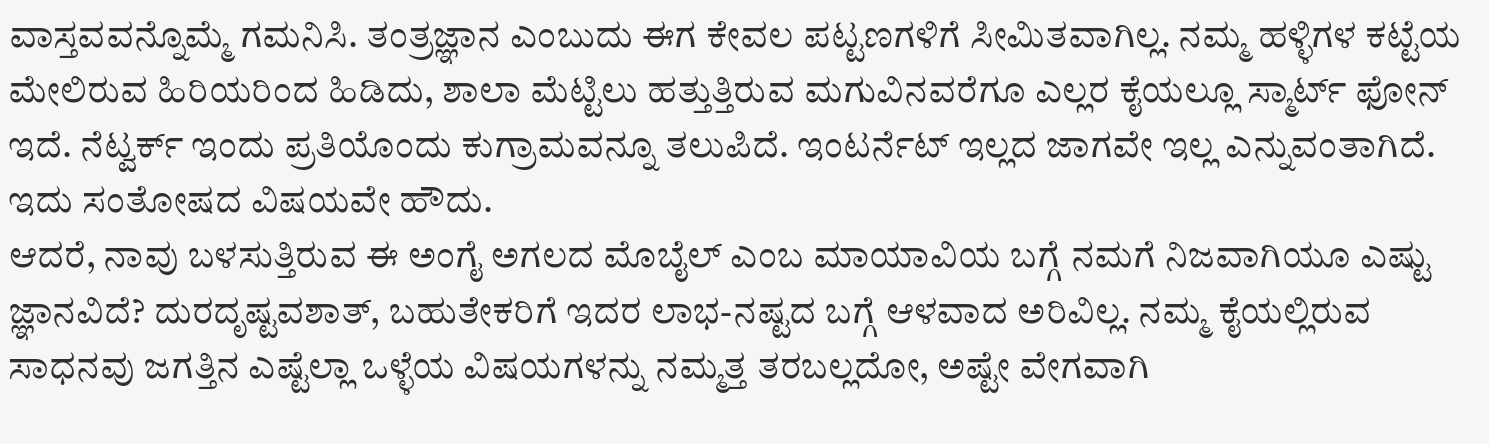ವಾಸ್ತವವನ್ನೊಮ್ಮೆ ಗಮನಿಸಿ. ತಂತ್ರಜ್ಞಾನ ಎಂಬುದು ಈಗ ಕೇವಲ ಪಟ್ಟಣಗಳಿಗೆ ಸೀಮಿತವಾಗಿಲ್ಲ. ನಮ್ಮ ಹಳ್ಳಿಗಳ ಕಟ್ಟೆಯ ಮೇಲಿರುವ ಹಿರಿಯರಿಂದ ಹಿಡಿದು, ಶಾಲಾ ಮೆಟ್ಟಿಲು ಹತ್ತುತ್ತಿರುವ ಮಗುವಿನವರೆಗೂ ಎಲ್ಲರ ಕೈಯಲ್ಲೂ ಸ್ಮಾರ್ಟ್ ಫೋನ್ ಇದೆ. ನೆಟ್ವರ್ಕ್ ಇಂದು ಪ್ರತಿಯೊಂದು ಕುಗ್ರಾಮವನ್ನೂ ತಲುಪಿದೆ. ಇಂಟರ್ನೆಟ್ ಇಲ್ಲದ ಜಾಗವೇ ಇಲ್ಲ ಎನ್ನುವಂತಾಗಿದೆ. ಇದು ಸಂತೋಷದ ವಿಷಯವೇ ಹೌದು.
ಆದರೆ, ನಾವು ಬಳಸುತ್ತಿರುವ ಈ ಅಂಗೈ ಅಗಲದ ಮೊಬೈಲ್ ಎಂಬ ಮಾಯಾವಿಯ ಬಗ್ಗೆ ನಮಗೆ ನಿಜವಾಗಿಯೂ ಎಷ್ಟು ಜ್ಞಾನವಿದೆ? ದುರದೃಷ್ಟವಶಾತ್, ಬಹುತೇಕರಿಗೆ ಇದರ ಲಾಭ-ನಷ್ಟದ ಬಗ್ಗೆ ಆಳವಾದ ಅರಿವಿಲ್ಲ. ನಮ್ಮ ಕೈಯಲ್ಲಿರುವ ಸಾಧನವು ಜಗತ್ತಿನ ಎಷ್ಟೆಲ್ಲಾ ಒಳ್ಳೆಯ ವಿಷಯಗಳನ್ನು ನಮ್ಮತ್ತ ತರಬಲ್ಲದೋ, ಅಷ್ಟೇ ವೇಗವಾಗಿ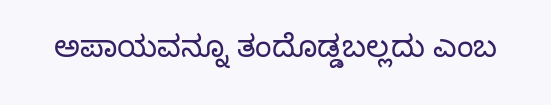ಅಪಾಯವನ್ನೂ ತಂದೊಡ್ಡಬಲ್ಲದು ಎಂಬ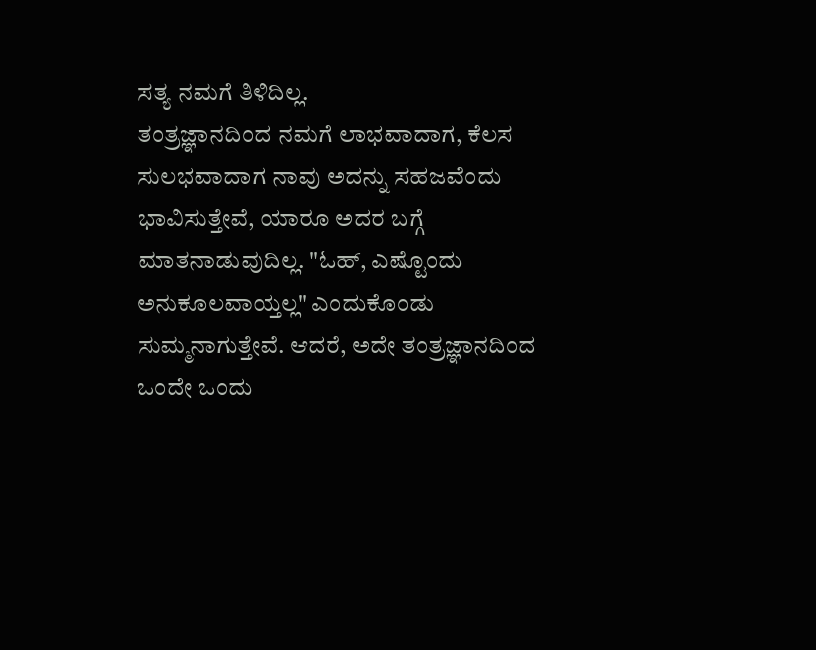ಸತ್ಯ ನಮಗೆ ತಿಳಿದಿಲ್ಲ.
ತಂತ್ರಜ್ಞಾನದಿಂದ ನಮಗೆ ಲಾಭವಾದಾಗ, ಕೆಲಸ ಸುಲಭವಾದಾಗ ನಾವು ಅದನ್ನು ಸಹಜವೆಂದು ಭಾವಿಸುತ್ತೇವೆ, ಯಾರೂ ಅದರ ಬಗ್ಗೆ ಮಾತನಾಡುವುದಿಲ್ಲ. "ಓಹ್, ಎಷ್ಟೊಂದು ಅನುಕೂಲವಾಯ್ತಲ್ಲ" ಎಂದುಕೊಂಡು ಸುಮ್ಮನಾಗುತ್ತೇವೆ. ಆದರೆ, ಅದೇ ತಂತ್ರಜ್ಞಾನದಿಂದ ಒಂದೇ ಒಂದು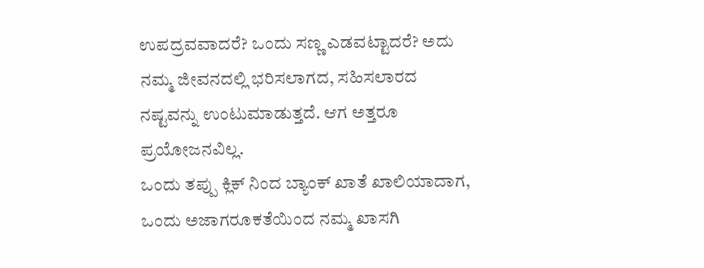ಉಪದ್ರವವಾದರೆ? ಒಂದು ಸಣ್ಣ ಎಡವಟ್ಟಾದರೆ? ಅದು ನಮ್ಮ ಜೀವನದಲ್ಲಿ ಭರಿಸಲಾಗದ, ಸಹಿಸಲಾರದ ನಷ್ಟವನ್ನು ಉಂಟುಮಾಡುತ್ತದೆ. ಆಗ ಅತ್ತರೂ ಪ್ರಯೋಜನವಿಲ್ಲ.
ಒಂದು ತಪ್ಪು ಕ್ಲಿಕ್ ನಿಂದ ಬ್ಯಾಂಕ್ ಖಾತೆ ಖಾಲಿಯಾದಾಗ, ಒಂದು ಅಜಾಗರೂಕತೆಯಿಂದ ನಮ್ಮ ಖಾಸಗಿ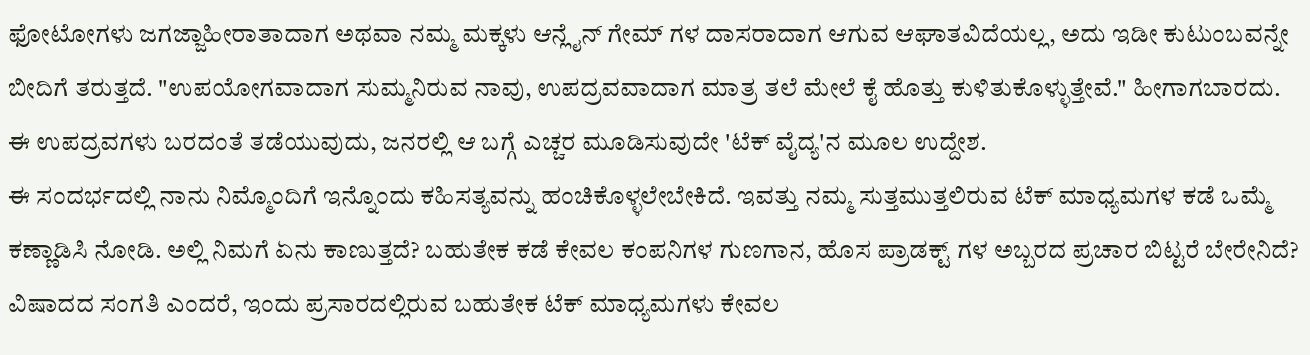ಫೋಟೋಗಳು ಜಗಜ್ಜಾಹೀರಾತಾದಾಗ ಅಥವಾ ನಮ್ಮ ಮಕ್ಕಳು ಆನ್ಲೈನ್ ಗೇಮ್ ಗಳ ದಾಸರಾದಾಗ ಆಗುವ ಆಘಾತವಿದೆಯಲ್ಲ, ಅದು ಇಡೀ ಕುಟುಂಬವನ್ನೇ ಬೀದಿಗೆ ತರುತ್ತದೆ. "ಉಪಯೋಗವಾದಾಗ ಸುಮ್ಮನಿರುವ ನಾವು, ಉಪದ್ರವವಾದಾಗ ಮಾತ್ರ ತಲೆ ಮೇಲೆ ಕೈ ಹೊತ್ತು ಕುಳಿತುಕೊಳ್ಳುತ್ತೇವೆ." ಹೀಗಾಗಬಾರದು. ಈ ಉಪದ್ರವಗಳು ಬರದಂತೆ ತಡೆಯುವುದು, ಜನರಲ್ಲಿ ಆ ಬಗ್ಗೆ ಎಚ್ಚರ ಮೂಡಿಸುವುದೇ 'ಟೆಕ್ ವೈದ್ಯ'ನ ಮೂಲ ಉದ್ದೇಶ.
ಈ ಸಂದರ್ಭದಲ್ಲಿ ನಾನು ನಿಮ್ಮೊಂದಿಗೆ ಇನ್ನೊಂದು ಕಹಿಸತ್ಯವನ್ನು ಹಂಚಿಕೊಳ್ಳಲೇಬೇಕಿದೆ. ಇವತ್ತು ನಮ್ಮ ಸುತ್ತಮುತ್ತಲಿರುವ ಟೆಕ್ ಮಾಧ್ಯಮಗಳ ಕಡೆ ಒಮ್ಮೆ ಕಣ್ಣಾಡಿಸಿ ನೋಡಿ. ಅಲ್ಲಿ ನಿಮಗೆ ಏನು ಕಾಣುತ್ತದೆ? ಬಹುತೇಕ ಕಡೆ ಕೇವಲ ಕಂಪನಿಗಳ ಗುಣಗಾನ, ಹೊಸ ಪ್ರಾಡಕ್ಟ್ ಗಳ ಅಬ್ಬರದ ಪ್ರಚಾರ ಬಿಟ್ಟರೆ ಬೇರೇನಿದೆ? ವಿಷಾದದ ಸಂಗತಿ ಎಂದರೆ, ಇಂದು ಪ್ರಸಾರದಲ್ಲಿರುವ ಬಹುತೇಕ ಟೆಕ್ ಮಾಧ್ಯಮಗಳು ಕೇವಲ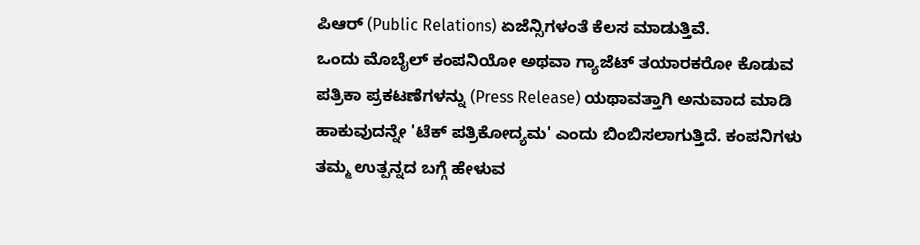ಪಿಆರ್ (Public Relations) ಏಜೆನ್ಸಿಗಳಂತೆ ಕೆಲಸ ಮಾಡುತ್ತಿವೆ.
ಒಂದು ಮೊಬೈಲ್ ಕಂಪನಿಯೋ ಅಥವಾ ಗ್ಯಾಜೆಟ್ ತಯಾರಕರೋ ಕೊಡುವ ಪತ್ರಿಕಾ ಪ್ರಕಟಣೆಗಳನ್ನು (Press Release) ಯಥಾವತ್ತಾಗಿ ಅನುವಾದ ಮಾಡಿ ಹಾಕುವುದನ್ನೇ 'ಟೆಕ್ ಪತ್ರಿಕೋದ್ಯಮ' ಎಂದು ಬಿಂಬಿಸಲಾಗುತ್ತಿದೆ. ಕಂಪನಿಗಳು ತಮ್ಮ ಉತ್ಪನ್ನದ ಬಗ್ಗೆ ಹೇಳುವ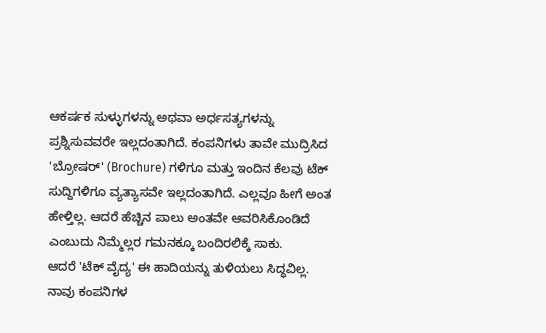ಆಕರ್ಷಕ ಸುಳ್ಳುಗಳನ್ನು ಅಥವಾ ಅರ್ಧಸತ್ಯಗಳನ್ನು ಪ್ರಶ್ನಿಸುವವರೇ ಇಲ್ಲದಂತಾಗಿದೆ. ಕಂಪನಿಗಳು ತಾವೇ ಮುದ್ರಿಸಿದ 'ಬ್ರೋಷರ್' (Brochure) ಗಳಿಗೂ ಮತ್ತು ಇಂದಿನ ಕೆಲವು ಟೆಕ್ ಸುದ್ದಿಗಳಿಗೂ ವ್ಯತ್ಯಾಸವೇ ಇಲ್ಲದಂತಾಗಿದೆ. ಎಲ್ಲವೂ ಹೀಗೆ ಅಂತ ಹೇಳ್ತಿಲ್ಲ. ಆದರೆ ಹೆಚ್ಚಿನ ಪಾಲು ಅಂತವೇ ಆವರಿಸಿಕೊಂಡಿದೆ ಎಂಬುದು ನಿಮ್ಮೆಲ್ಲರ ಗಮನಕ್ಕೂ ಬಂದಿರಲಿಕ್ಕೆ ಸಾಕು.
ಆದರೆ 'ಟೆಕ್ ವೈದ್ಯ' ಈ ಹಾದಿಯನ್ನು ತುಳಿಯಲು ಸಿದ್ಧವಿಲ್ಲ. ನಾವು ಕಂಪನಿಗಳ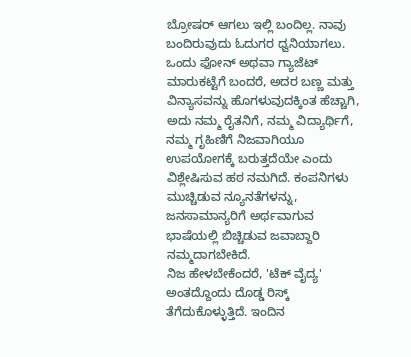ಬ್ರೋಷರ್ ಆಗಲು ಇಲ್ಲಿ ಬಂದಿಲ್ಲ. ನಾವು ಬಂದಿರುವುದು ಓದುಗರ ಧ್ವನಿಯಾಗಲು. ಒಂದು ಫೋನ್ ಅಥವಾ ಗ್ಯಾಜೆಟ್ ಮಾರುಕಟ್ಟೆಗೆ ಬಂದರೆ, ಅದರ ಬಣ್ಣ ಮತ್ತು ವಿನ್ಯಾಸವನ್ನು ಹೊಗಳುವುದಕ್ಕಿಂತ ಹೆಚ್ಚಾಗಿ, ಅದು ನಮ್ಮ ರೈತನಿಗೆ, ನಮ್ಮ ವಿದ್ಯಾರ್ಥಿಗೆ, ನಮ್ಮ ಗೃಹಿಣಿಗೆ ನಿಜವಾಗಿಯೂ ಉಪಯೋಗಕ್ಕೆ ಬರುತ್ತದೆಯೇ ಎಂದು ವಿಶ್ಲೇಷಿಸುವ ಹಠ ನಮಗಿದೆ. ಕಂಪನಿಗಳು ಮುಚ್ಚಿಡುವ ನ್ಯೂನತೆಗಳನ್ನು, ಜನಸಾಮಾನ್ಯರಿಗೆ ಅರ್ಥವಾಗುವ ಭಾಷೆಯಲ್ಲಿ ಬಿಚ್ಚಿಡುವ ಜವಾಬ್ದಾರಿ ನಮ್ಮದಾಗಬೇಕಿದೆ.
ನಿಜ ಹೇಳಬೇಕೆಂದರೆ, 'ಟೆಕ್ ವೈದ್ಯ' ಅಂತದ್ದೊಂದು ದೊಡ್ಡ ರಿಸ್ಕ್ ತೆಗೆದುಕೊಳ್ಳುತ್ತಿದೆ. ಇಂದಿನ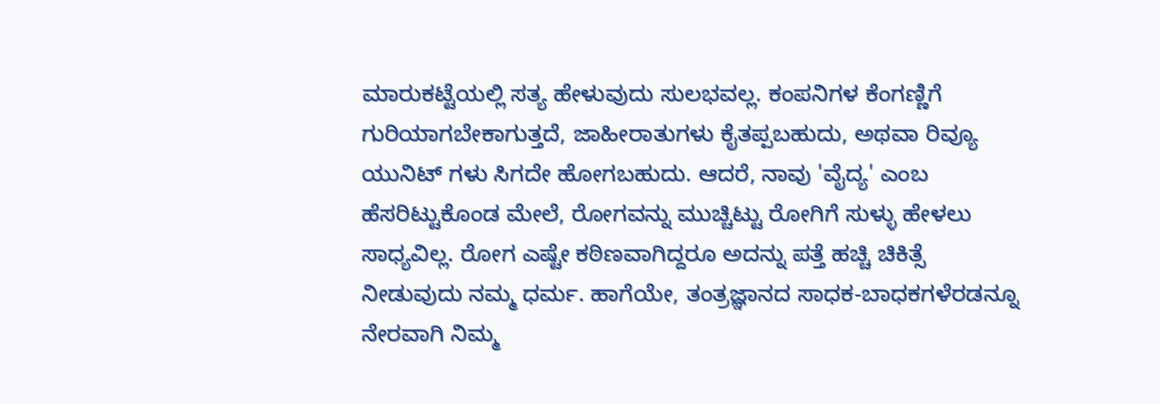ಮಾರುಕಟ್ಟೆಯಲ್ಲಿ ಸತ್ಯ ಹೇಳುವುದು ಸುಲಭವಲ್ಲ. ಕಂಪನಿಗಳ ಕೆಂಗಣ್ಣಿಗೆ ಗುರಿಯಾಗಬೇಕಾಗುತ್ತದೆ, ಜಾಹೀರಾತುಗಳು ಕೈತಪ್ಪಬಹುದು, ಅಥವಾ ರಿವ್ಯೂ ಯುನಿಟ್ ಗಳು ಸಿಗದೇ ಹೋಗಬಹುದು. ಆದರೆ, ನಾವು 'ವೈದ್ಯ' ಎಂಬ ಹೆಸರಿಟ್ಟುಕೊಂಡ ಮೇಲೆ, ರೋಗವನ್ನು ಮುಚ್ಚಿಟ್ಟು ರೋಗಿಗೆ ಸುಳ್ಳು ಹೇಳಲು ಸಾಧ್ಯವಿಲ್ಲ. ರೋಗ ಎಷ್ಟೇ ಕಠಿಣವಾಗಿದ್ದರೂ ಅದನ್ನು ಪತ್ತೆ ಹಚ್ಚಿ ಚಿಕಿತ್ಸೆ ನೀಡುವುದು ನಮ್ಮ ಧರ್ಮ. ಹಾಗೆಯೇ, ತಂತ್ರಜ್ಞಾನದ ಸಾಧಕ-ಬಾಧಕಗಳೆರಡನ್ನೂ ನೇರವಾಗಿ ನಿಮ್ಮ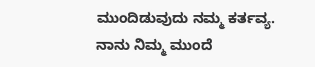ಮುಂದಿಡುವುದು ನಮ್ಮ ಕರ್ತವ್ಯ.
ನಾನು ನಿಮ್ಮ ಮುಂದೆ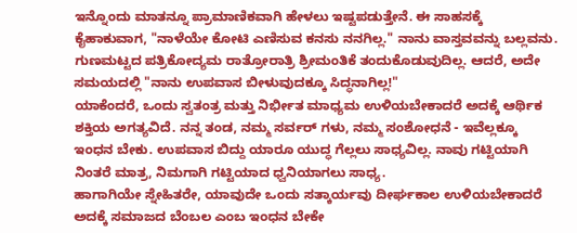ಇನ್ನೊಂದು ಮಾತನ್ನೂ ಪ್ರಾಮಾಣಿಕವಾಗಿ ಹೇಳಲು ಇಷ್ಟಪಡುತ್ತೇನೆ. ಈ ಸಾಹಸಕ್ಕೆ ಕೈಹಾಕುವಾಗ, "ನಾಳೆಯೇ ಕೋಟಿ ಎಣಿಸುವ ಕನಸು ನನಗಿಲ್ಲ." ನಾನು ವಾಸ್ತವವನ್ನು ಬಲ್ಲವನು. ಗುಣಮಟ್ಟದ ಪತ್ರಿಕೋದ್ಯಮ ರಾತ್ರೋರಾತ್ರಿ ಶ್ರೀಮಂತಿಕೆ ತಂದುಕೊಡುವುದಿಲ್ಲ. ಆದರೆ, ಅದೇ ಸಮಯದಲ್ಲಿ "ನಾನು ಉಪವಾಸ ಬೀಳುವುದಕ್ಕೂ ಸಿದ್ಧನಾಗಿಲ್ಲ!"
ಯಾಕೆಂದರೆ, ಒಂದು ಸ್ವತಂತ್ರ ಮತ್ತು ನಿರ್ಭೀತ ಮಾಧ್ಯಮ ಉಳಿಯಬೇಕಾದರೆ ಅದಕ್ಕೆ ಆರ್ಥಿಕ ಶಕ್ತಿಯ ಅಗತ್ಯವಿದೆ. ನನ್ನ ತಂಡ, ನಮ್ಮ ಸರ್ವರ್ ಗಳು, ನಮ್ಮ ಸಂಶೋಧನೆ - ಇವೆಲ್ಲಕ್ಕೂ ಇಂಧನ ಬೇಕು. ಉಪವಾಸ ಬಿದ್ದು ಯಾರೂ ಯುದ್ಧ ಗೆಲ್ಲಲು ಸಾಧ್ಯವಿಲ್ಲ. ನಾವು ಗಟ್ಟಿಯಾಗಿ ನಿಂತರೆ ಮಾತ್ರ, ನಿಮಗಾಗಿ ಗಟ್ಟಿಯಾದ ಧ್ವನಿಯಾಗಲು ಸಾಧ್ಯ.
ಹಾಗಾಗಿಯೇ ಸ್ನೇಹಿತರೇ, ಯಾವುದೇ ಒಂದು ಸತ್ಕಾರ್ಯವು ದೀರ್ಘಕಾಲ ಉಳಿಯಬೇಕಾದರೆ ಅದಕ್ಕೆ ಸಮಾಜದ ಬೆಂಬಲ ಎಂಬ ಇಂಧನ ಬೇಕೇ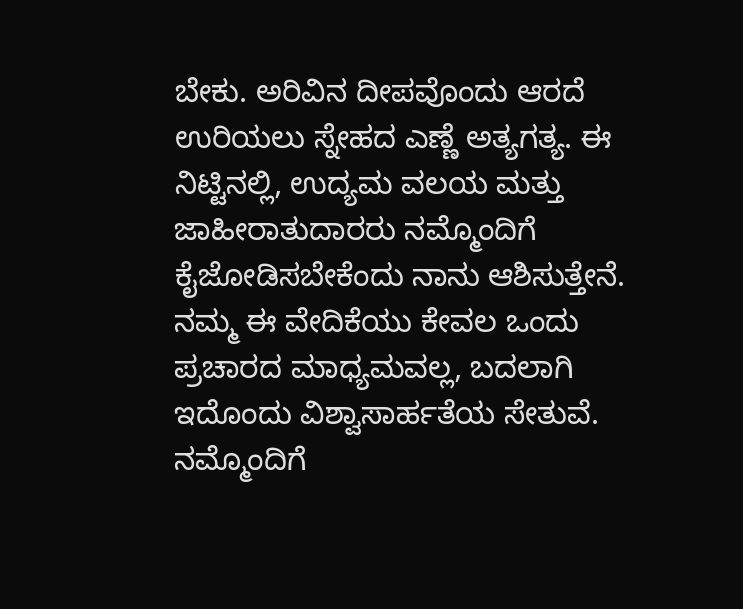ಬೇಕು. ಅರಿವಿನ ದೀಪವೊಂದು ಆರದೆ ಉರಿಯಲು ಸ್ನೇಹದ ಎಣ್ಣೆ ಅತ್ಯಗತ್ಯ. ಈ ನಿಟ್ಟಿನಲ್ಲಿ, ಉದ್ಯಮ ವಲಯ ಮತ್ತು ಜಾಹೀರಾತುದಾರರು ನಮ್ಮೊಂದಿಗೆ ಕೈಜೋಡಿಸಬೇಕೆಂದು ನಾನು ಆಶಿಸುತ್ತೇನೆ.
ನಮ್ಮ ಈ ವೇದಿಕೆಯು ಕೇವಲ ಒಂದು ಪ್ರಚಾರದ ಮಾಧ್ಯಮವಲ್ಲ, ಬದಲಾಗಿ ಇದೊಂದು ವಿಶ್ವಾಸಾರ್ಹತೆಯ ಸೇತುವೆ. ನಮ್ಮೊಂದಿಗೆ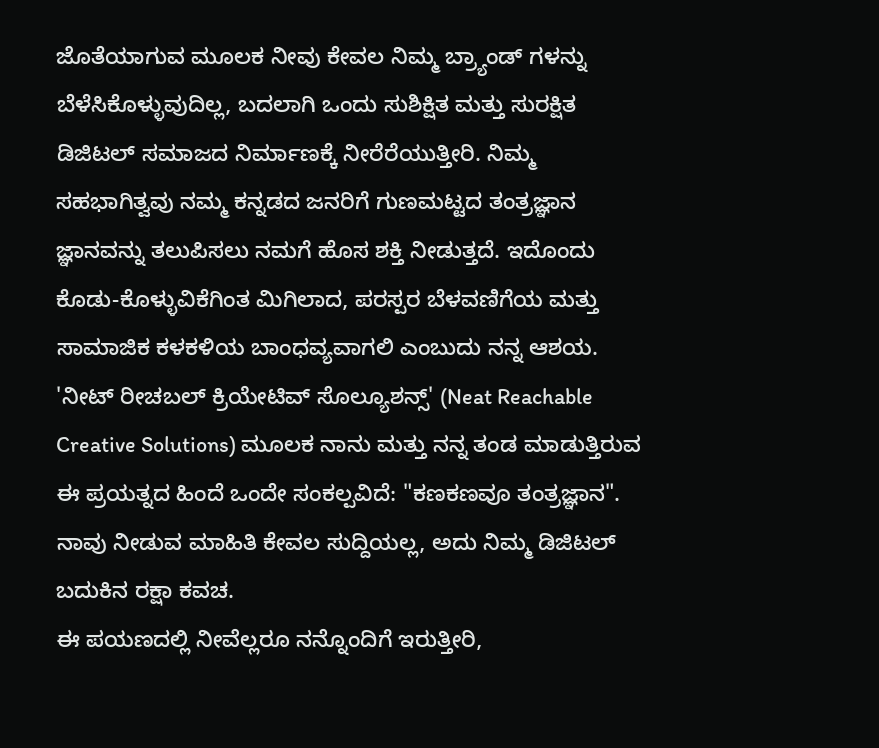ಜೊತೆಯಾಗುವ ಮೂಲಕ ನೀವು ಕೇವಲ ನಿಮ್ಮ ಬ್ರ್ಯಾಂಡ್ ಗಳನ್ನು ಬೆಳೆಸಿಕೊಳ್ಳುವುದಿಲ್ಲ, ಬದಲಾಗಿ ಒಂದು ಸುಶಿಕ್ಷಿತ ಮತ್ತು ಸುರಕ್ಷಿತ ಡಿಜಿಟಲ್ ಸಮಾಜದ ನಿರ್ಮಾಣಕ್ಕೆ ನೀರೆರೆಯುತ್ತೀರಿ. ನಿಮ್ಮ ಸಹಭಾಗಿತ್ವವು ನಮ್ಮ ಕನ್ನಡದ ಜನರಿಗೆ ಗುಣಮಟ್ಟದ ತಂತ್ರಜ್ಞಾನ ಜ್ಞಾನವನ್ನು ತಲುಪಿಸಲು ನಮಗೆ ಹೊಸ ಶಕ್ತಿ ನೀಡುತ್ತದೆ. ಇದೊಂದು ಕೊಡು-ಕೊಳ್ಳುವಿಕೆಗಿಂತ ಮಿಗಿಲಾದ, ಪರಸ್ಪರ ಬೆಳವಣಿಗೆಯ ಮತ್ತು ಸಾಮಾಜಿಕ ಕಳಕಳಿಯ ಬಾಂಧವ್ಯವಾಗಲಿ ಎಂಬುದು ನನ್ನ ಆಶಯ.
'ನೀಟ್ ರೀಚಬಲ್ ಕ್ರಿಯೇಟಿವ್ ಸೊಲ್ಯೂಶನ್ಸ್' (Neat Reachable Creative Solutions) ಮೂಲಕ ನಾನು ಮತ್ತು ನನ್ನ ತಂಡ ಮಾಡುತ್ತಿರುವ ಈ ಪ್ರಯತ್ನದ ಹಿಂದೆ ಒಂದೇ ಸಂಕಲ್ಪವಿದೆ: "ಕಣಕಣವೂ ತಂತ್ರಜ್ಞಾನ". ನಾವು ನೀಡುವ ಮಾಹಿತಿ ಕೇವಲ ಸುದ್ದಿಯಲ್ಲ, ಅದು ನಿಮ್ಮ ಡಿಜಿಟಲ್ ಬದುಕಿನ ರಕ್ಷಾ ಕವಚ.
ಈ ಪಯಣದಲ್ಲಿ ನೀವೆಲ್ಲರೂ ನನ್ನೊಂದಿಗೆ ಇರುತ್ತೀರಿ,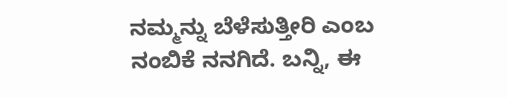ನಮ್ಮನ್ನು ಬೆಳೆಸುತ್ತೀರಿ ಎಂಬ ನಂಬಿಕೆ ನನಗಿದೆ. ಬನ್ನಿ, ಈ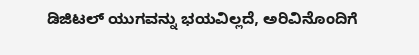ಡಿಜಿಟಲ್ ಯುಗವನ್ನು ಭಯವಿಲ್ಲದೆ, ಅರಿವಿನೊಂದಿಗೆ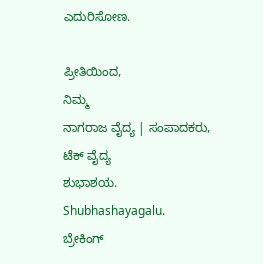ಎದುರಿಸೋಣ.

ಪ್ರೀತಿಯಿಂದ,
ನಿಮ್ಮ
ನಾಗರಾಜ ವೈದ್ಯ | ಸಂಪಾದಕರು, ಟೆಕ್ ವೈದ್ಯ
ಶುಭಾಶಯ.
Shubhashayagalu.
ಬ್ರೇಕಿಂಗ್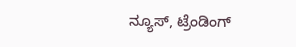ನ್ಯೂಸ್, ಟ್ರೆಂಡಿಂಗ್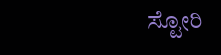ಸ್ಟೋರಿ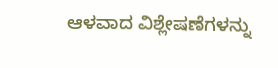ಆಳವಾದ ವಿಶ್ಲೇಷಣೆಗಳನ್ನು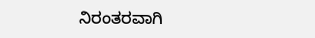ನಿರಂತರವಾಗಿ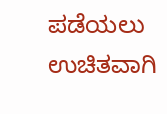ಪಡೆಯಲು ಉಚಿತವಾಗಿ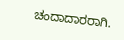ಚಂದಾದಾರರಾಗಿ.